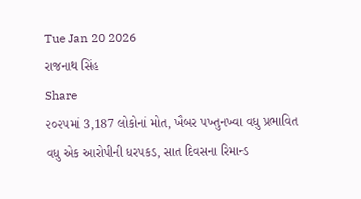Tue Jan 20 2026
રાજનાથ સિંહ
Share
૨૦૨૫માં 3,187 લોકોનાં મોત, ખૈબર પખ્તુનખ્વા વધુ પ્રભાવિત
વધુ એક આરોપીની ધરપકડ, સાત દિવસના રિમાન્ડ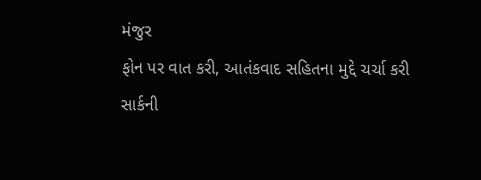મંજુર
ફોન પર વાત કરી, આતંકવાદ સહિતના મુદ્દે ચર્ચા કરી
સાર્કની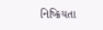નિષ્ક્રિયતા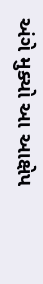અંગે મુક્યો આ આક્ષેપ